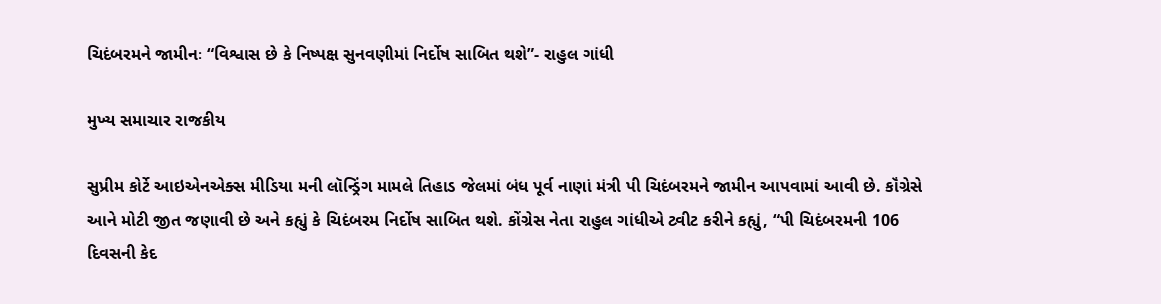ચિદંબરમને જામીનઃ “વિશ્વાસ છે કે નિષ્પક્ષ સુનવણીમાં નિર્દોષ સાબિત થશે”- રાહુલ ગાંધી

મુખ્ય સમાચાર રાજકીય

સુપ્રીમ કોર્ટે આઇએનએક્સ મીડિયા મની લૉન્ડ્રિંગ મામલે તિહાડ જેલમાં બંધ પૂર્વ નાણાં મંત્રી પી ચિદંબરમને જામીન આપવામાં આવી છે. કૉંગ્રેસે આને મોટી જીત જણાવી છે અને કહ્યું કે ચિદંબરમ નિર્દોષ સાબિત થશે. કોંગ્રેસ નેતા રાહુલ ગાંધીએ ટ્વીટ કરીને કહ્યું, “પી ચિદંબરમની 106 દિવસની કેદ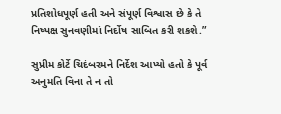પ્રતિશોધપૂર્ણ હતી અને સંપૂર્ણ વિશ્વાસ છે કે તે નિષ્પક્ષ સુનવણીમાં નિર્દોષ સાબિત કરી શકશે.”

સુપ્રીમ કોર્ટે ચિદંબરમને નિર્દેશ આપ્યો હતો કે પૂર્વ અનુમતિ વિના તે ન તો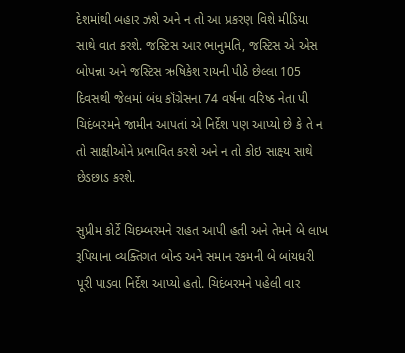દેશમાંથી બહાર ઝશે અને ન તો આ પ્રકરણ વિશે મીડિયા સાથે વાત કરશે. જસ્ટિસ આર ભાનુમતિ, જસ્ટિસ એ એસ બોપન્ના અને જસ્ટિસ ઋષિકેશ રાયની પીઠે છેલ્લા 105 દિવસથી જેલમાં બંધ કૉંગ્રેસના 74 વર્ષના વરિષ્ઠ નેતા પી ચિદંબરમને જામીન આપતાં એ નિર્દેશ પણ આપ્યો છે કે તે ન તો સાક્ષીઓને પ્રભાવિત કરશે અને ન તો કોઇ સાક્ષ્‍ય સાથે છેડછાડ કરશે.

સુપ્રીમ કોર્ટે ચિદમ્બરમને રાહત આપી હતી અને તેમને બે લાખ રૂપિયાના વ્યક્તિગત બોન્ડ અને સમાન રકમની બે બાંયધરી પૂરી પાડવા નિર્દેશ આપ્યો હતો. ચિદંબરમને પહેલી વાર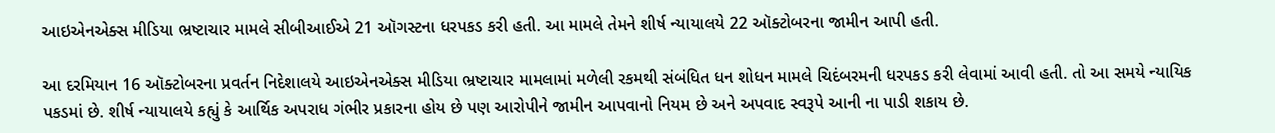આઇએનએક્સ મીડિયા ભ્રષ્ટાચાર મામલે સીબીઆઈએ 21 ઑગસ્ટના ધરપકડ કરી હતી. આ મામલે તેમને શીર્ષ ન્યાયાલયે 22 ઑક્ટોબરના જામીન આપી હતી.

આ દરમિયાન 16 ઑક્ટોબરના પ્રવર્તન નિદેશાલયે આઇએનએક્સ મીડિયા ભ્રષ્ટાચાર મામલામાં મળેલી રકમથી સંબંધિત ધન શોધન મામલે ચિદંબરમની ધરપકડ કરી લેવામાં આવી હતી. તો આ સમયે ન્યાયિક પકડમાં છે. શીર્ષ ન્યાયાલયે કહ્યું કે આર્થિક અપરાધ ગંભીર પ્રકારના હોય છે પણ આરોપીને જામીન આપવાનો નિયમ છે અને અપવાદ સ્વરૂપે આની ના પાડી શકાય છે.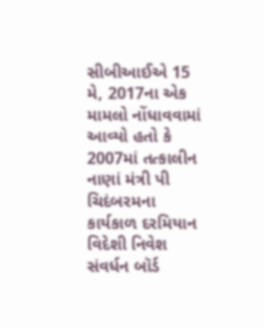સીબીઆઈએ 15 મે, 2017ના એક મામલો નોંધાવવામાં આવ્યો હતો કે 2007માં તત્કાલીન નાણાં મંત્રી પી ચિદંબરમના કાર્યકાળ દરમિયાન વિદેશી નિવેશ સંવર્ધન બૉર્ડ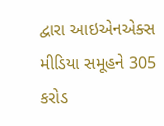દ્વારા આઇએનએક્સ મીડિયા સમૂહને 305 કરોડ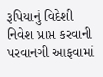રૂપિયાનું વિદેશી નિવેશ પ્રાપ્ત કરવાની પરવાનગી આફવામાં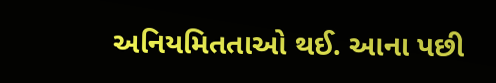અનિયમિતતાઓ થઈ. આના પછી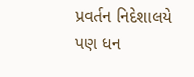પ્રવર્તન નિદેશાલયે પણ ધન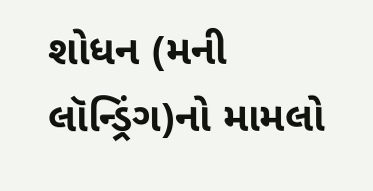શોધન (મની લૉન્ડ્રિંગ)નો મામલો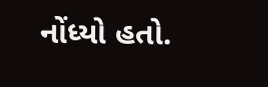નોંધ્યો હતો.